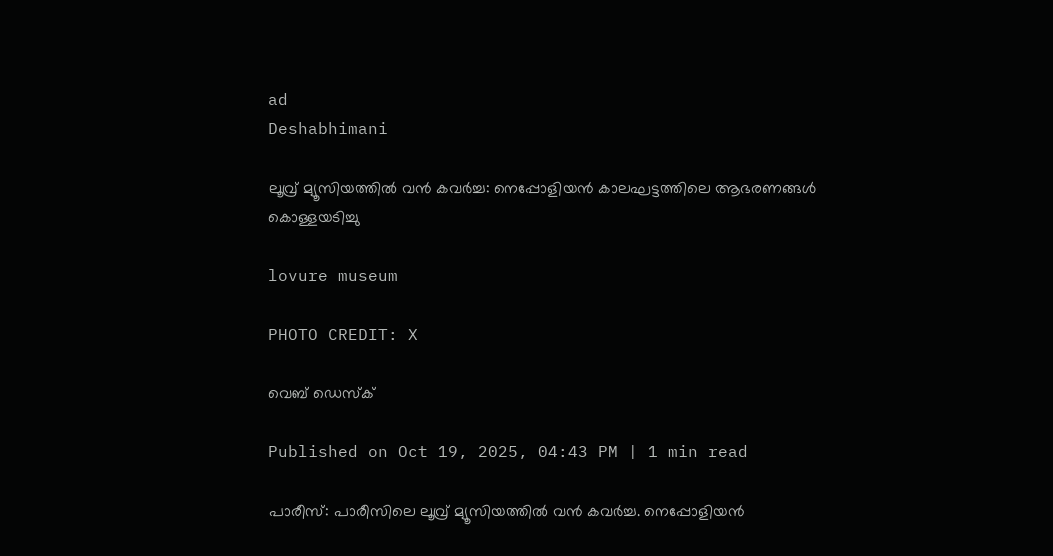ad
Deshabhimani

ലൂവ്ര് മ്യൂസിയത്തിൽ വൻ കവർച്ച: നെപ്പോളിയൻ കാലഘട്ടത്തിലെ ആഭരണങ്ങൾ കൊള്ളയടിച്ചു

lovure museum

PHOTO CREDIT: X

വെബ് ഡെസ്ക്

Published on Oct 19, 2025, 04:43 PM | 1 min read

പാരീസ്: പാരീസിലെ ലൂവ്ര് മ്യൂസിയത്തിൽ വൻ കവർച്ച. നെപ്പോളിയൻ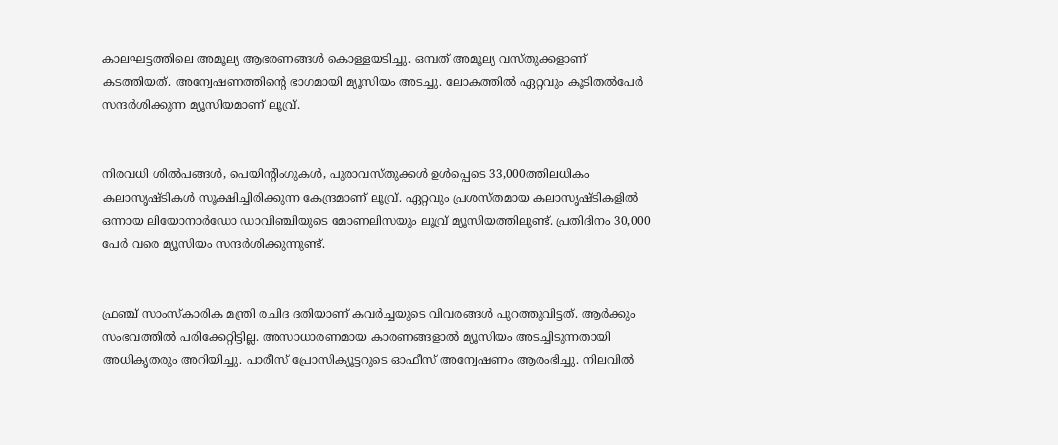കാലഘട്ടത്തിലെ അമൂല്യ ആഭരണങ്ങൾ കൊള്ളയടിച്ചു. ഒമ്പത് അമൂല്യ വസ്തുക്കളാണ് കടത്തിയത്. അന്വേഷണത്തിന്റെ ഭാഗമായി മ്യൂസിയം അടച്ചു. ലോകത്തിൽ ഏറ്റവും കൂടിതൽപേർ സന്ദർശിക്കുന്ന മ്യൂസിയമാണ് ലൂവ്ര്.


നിരവധി ശിൽപങ്ങൾ, പെയിന്റിംഗുകൾ, പുരാവസ്തുക്കൾ ഉൾപ്പെടെ 33,000ത്തിലധികം കലാസൃഷ്ടികൾ സൂക്ഷിച്ചിരിക്കുന്ന കേന്ദ്രമാണ് ലൂവ്ര്. ഏറ്റവും പ്രശസ്തമായ കലാസൃഷ്ടികളിൽ ഒന്നായ ലിയോനാർഡോ ഡാവിഞ്ചിയുടെ മോണലിസയും ലൂവ്ര് മ്യൂസിയത്തിലുണ്ട്. പ്രതിദിനം 30,000 പേർ വരെ മ്യൂസിയം സന്ദർശിക്കുന്നുണ്ട്.


ഫ്രഞ്ച് സാംസ്കാരിക മന്ത്രി രചിദ ദതിയാണ് കവർച്ചയുടെ വിവരങ്ങൾ പുറത്തുവിട്ടത്. ആർക്കും സംഭവത്തിൽ പരിക്കേറ്റിട്ടില്ല. അസാധാരണമായ കാരണങ്ങളാൽ മ്യൂസിയം അടച്ചിടുന്നതായി അധികൃതരും അറിയിച്ചു. പാരീസ് പ്രോസിക്യൂട്ടറുടെ ഓഫീസ് അന്വേഷണം ആരംഭിച്ചു. നിലവിൽ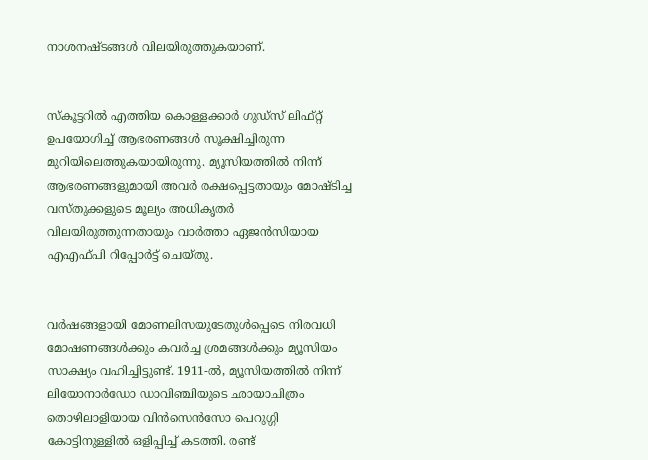നാശനഷ്ടങ്ങൾ വിലയിരുത്തുകയാണ്.


സ്‌കൂട്ടറിൽ എത്തിയ കൊള്ളക്കാർ ഗുഡ്‌സ് ലിഫ്റ്റ് ഉപയോഗിച്ച് ആഭരണങ്ങൾ സൂക്ഷിച്ചിരുന്ന മുറിയിലെത്തുകയായിരുന്നു. മ്യൂസിയത്തിൽ നിന്ന് ആഭരണങ്ങളുമായി അവർ രക്ഷപ്പെട്ടതായും മോഷ്ടിച്ച വസ്തുക്കളുടെ മൂല്യം അധികൃതർ വിലയിരുത്തുന്നതായും വാർത്താ ഏജൻസിയായ എഎഫ്പി റിപ്പോർട്ട് ചെയ്തു.


വർഷങ്ങളായി മോണലിസയുടേതുൾപ്പെടെ നിരവധി മോഷണങ്ങൾക്കും കവർച്ച ശ്രമങ്ങൾക്കും മ്യൂസിയം സാക്ഷ്യം വഹിച്ചിട്ടുണ്ട്. 1911-ൽ, മ്യൂസിയത്തിൽ നിന്ന് ലിയോനാർഡോ ഡാവിഞ്ചിയുടെ ഛായാചിത്രം തൊഴിലാളിയായ വിൻസെൻസോ പെറുഗ്ഗി കോട്ടിനുള്ളിൽ ഒളിപ്പിച്ച് കടത്തി. രണ്ട്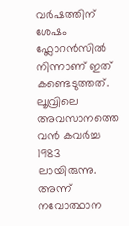വർഷത്തിന് ശേഷം ഫ്ലോറൻസിൽ നിന്നാണ് ഇത് കണ്ടെടുത്തത്. ലൂവ്രിലെ അവസാനത്തെ വൻ കവർച്ച 1983 ലായിരുന്നു. അന്ന് നവോത്ഥാന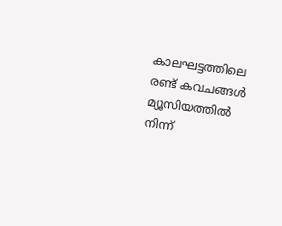കാലഘട്ടത്തിലെ രണ്ട് കവചങ്ങൾ മ്യൂസിയത്തിൽ നിന്ന്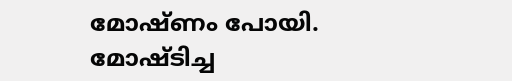മോഷ്ണം പോയി. മോഷ്ടിച്ച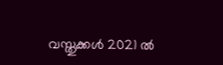വസ്തുക്കൾ 2021 ൽ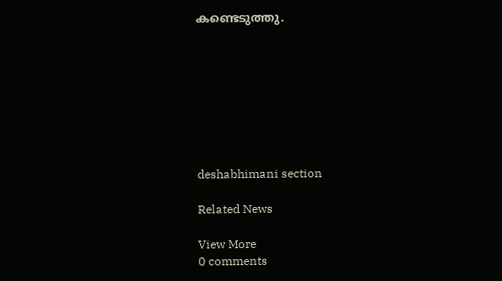കണ്ടെടുത്തു.








deshabhimani section

Related News

View More
0 comments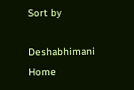Sort by

Deshabhimani
Home